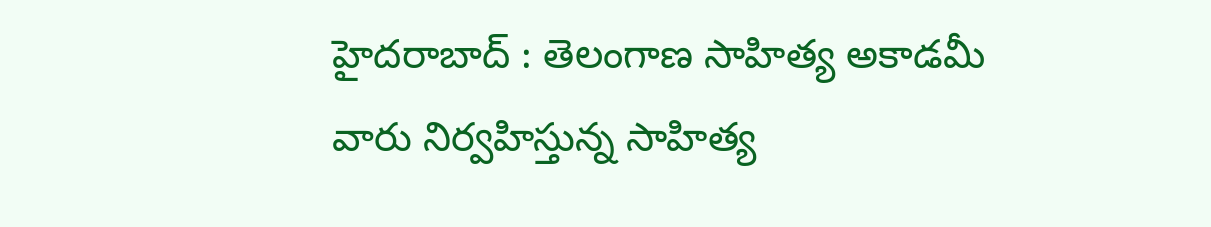హైదరాబాద్ : తెలంగాణ సాహిత్య అకాడమీ వారు నిర్వహిస్తున్న సాహిత్య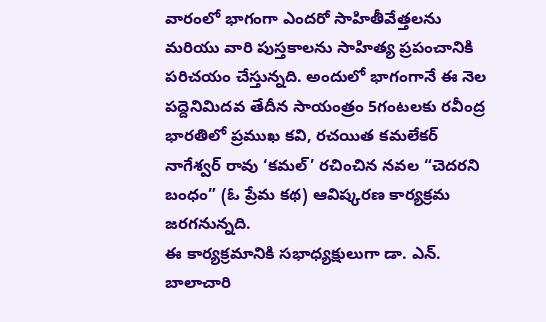వారంలో భాగంగా ఎందరో సాహితీవేత్తలను మరియు వారి పుస్తకాలను సాహిత్య ప్రపంచానికి పరిచయం చేస్తున్నది. అందులో భాగంగానే ఈ నెల పద్దెనిమిదవ తేదీన సాయంత్రం 5గంటలకు రవీంద్ర భారతిలో ప్రముఖ కవి, రచయిత కమలేకర్ నాగేశ్వర్ రావు ‘కమల్’ రచించిన నవల “చెదరని బంధం” (ఓ ప్రేమ కథ) ఆవిష్కరణ కార్యక్రమ జరగనున్నది.
ఈ కార్యక్రమానికి సభాధ్యక్షులుగా డా. ఎన్. బాలాచారి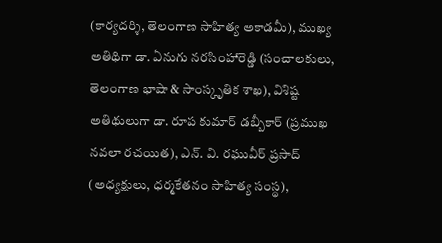(కార్యదర్శి, తెలంగాణ సాహిత్య అకాడమీ), ముఖ్య అతిథిగా డా. ఏనుగు నరసింహారెడ్డి (సంచాలకులు, తెలంగాణ భాషా & సాంస్కృతిక శాఖ), విశిష్ట అతిథులుగా డా. రూప కుమార్ డబ్బీకార్ (ప్రముఖ నవలా రచయిత), ఎన్. వి. రఘువీర్ ప్రసాద్ (అధ్యక్షులు, ధర్మకేతనం సాహిత్య సంస్థ),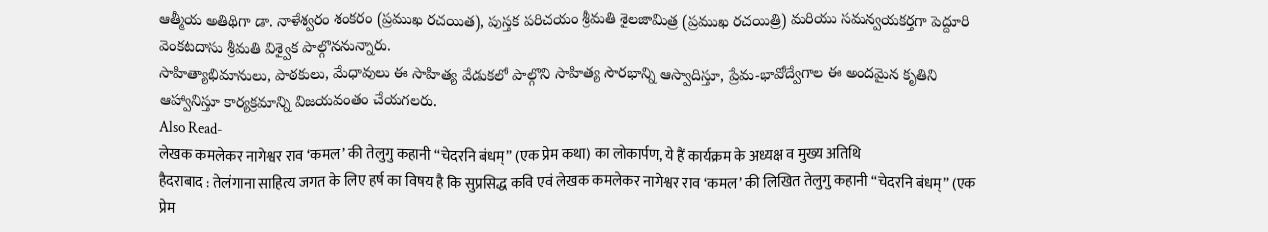ఆత్మీయ అతిథిగా డా. నాళేశ్వరం శంకరం (ప్రముఖ రచయిత), పుస్తక పరిచయం శ్రీమతి శైలజామిత్ర (ప్రముఖ రచయిత్రి) మరియు సమన్వయకర్తగా పెద్దూరి వెంకటదాసు శ్రీమతి విశ్వైక పాల్గొననున్నారు.
సాహిత్యాభిమానులు, పాఠకులు, మేధావులు ఈ సాహిత్య వేడుకలో పాల్గొని సాహిత్య సౌరభాన్ని ఆస్వాదిస్తూ, ప్రేమ-భావోద్వేగాల ఈ అందమైన కృతిని ఆహ్వానిస్తూ కార్యక్రమాన్ని విజయవంతం చేయగలరు.
Also Read-
लेखक कमलेकर नागेश्वर राव ‘कमल’ की तेलुगु कहानी “चेदरनि बंधम्” (एक प्रेम कथा) का लोकार्पण, ये हैं कार्यक्रम के अध्यक्ष व मुख्य अतिथि
हैदराबाद : तेलंगाना साहित्य जगत के लिए हर्ष का विषय है कि सुप्रसिद्ध कवि एवं लेखक कमलेकर नागेश्वर राव ‘कमल’ की लिखित तेलुगु कहानी “चेदरनि बंधम्” (एक प्रेम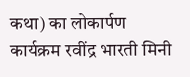कथा) का लोकार्पण कार्यक्रम रवींद्र भारती मिनी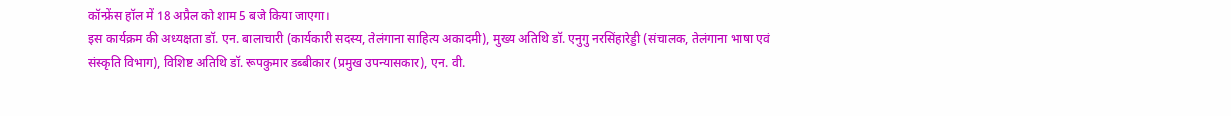कॉन्फ्रेंस हॉल में 18 अप्रैल को शाम 5 बजे किया जाएगा।
इस कार्यक्रम की अध्यक्षता डॉ. एन. बालाचारी (कार्यकारी सदस्य, तेलंगाना साहित्य अकादमी), मुख्य अतिथि डॉ. एनुगु नरसिंहारेड्डी (संचालक, तेलंगाना भाषा एवं संस्कृति विभाग), विशिष्ट अतिथि डॉ. रूपकुमार डब्बीकार (प्रमुख उपन्यासकार), एन. वी.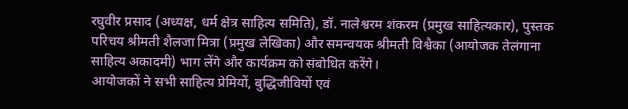रघुवीर प्रसाद (अध्यक्ष, धर्म क्षेत्र साहित्य समिति), डॉ. नालेश्वरम शंकरम (प्रमुख साहित्यकार), पुस्तक परिचय श्रीमती शैलजा मित्रा (प्रमुख लेखिका) और समन्वयक श्रीमती विश्वैका (आयोजक तेलंगाना साहित्य अकादमी) भाग लेंगे और कार्यक्रम को संबोधित करेंगे।
आयोजकों ने सभी साहित्य प्रेमियों, बुद्धिजीवियों एवं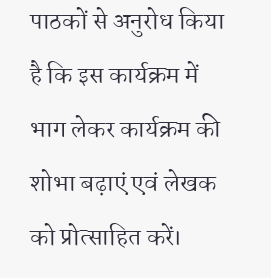पाठकों से अनुरोध किया है कि इस कार्यक्रम में भाग लेकर कार्यक्रम की शोभा बढ़ाएं एवं लेखक को प्रोत्साहित करें।